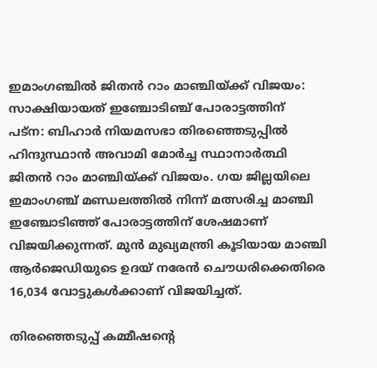ഇമാംഗഞ്ചിൽ ജിതൻ റാം മാഞ്ചിയ്ക്ക് വിജയം: സാക്ഷിയായത് ഇഞ്ചോടിഞ്ച് പോരാട്ടത്തിന്
പട്ന: ബിഹാർ നിയമസഭാ തിരഞ്ഞെടുപ്പിൽ ഹിന്ദുസ്ഥാൻ അവാമി മോർച്ച സ്ഥാനാർത്ഥി ജിതൻ റാം മാഞ്ചിയ്ക്ക് വിജയം. ഗയ ജില്ലയിലെ ഇമാംഗഞ്ച് മണ്ഡലത്തിൽ നിന്ന് മത്സരിച്ച മാഞ്ചി ഇഞ്ചോടിഞ്ഞ് പോരാട്ടത്തിന് ശേഷമാണ് വിജയിക്കുന്നത്. മുൻ മുഖ്യമന്ത്രി കൂടിയായ മാഞ്ചി ആർജെഡിയുടെ ഉദയ് നരേൻ ചൌധരിക്കെതിരെ 16,034 വോട്ടുകൾക്കാണ് വിജയിച്ചത്.

തിരഞ്ഞെടുപ്പ് കമ്മീഷന്റെ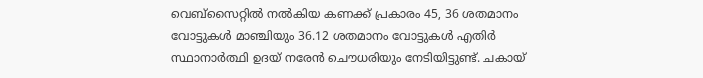വെബ്സൈറ്റിൽ നൽകിയ കണക്ക് പ്രകാരം 45, 36 ശതമാനം വോട്ടുകൾ മാഞ്ചിയും 36.12 ശതമാനം വോട്ടുകൾ എതിർ സ്ഥാനാർത്ഥി ഉദയ് നരേൻ ചൌധരിയും നേടിയിട്ടുണ്ട്. ചകായ്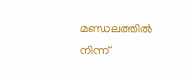മണ്ഡലത്തിൽ നിന്ന്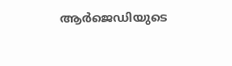ആർജെഡിയുടെ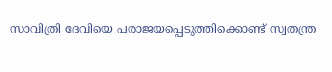സാവിത്രി ദേവിയെ പരാജയപ്പെടുത്തിക്കൊണ്ട് സ്വതന്ത്ര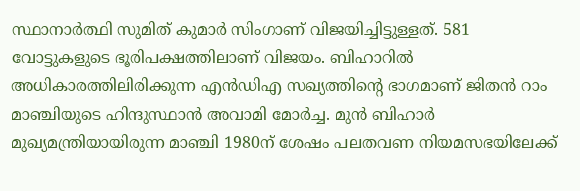സ്ഥാനാർത്ഥി സുമിത് കുമാർ സിംഗാണ് വിജയിച്ചിട്ടുള്ളത്. 581 വോട്ടുകളുടെ ഭൂരിപക്ഷത്തിലാണ് വിജയം. ബിഹാറിൽ അധികാരത്തിലിരിക്കുന്ന എൻഡിഎ സഖ്യത്തിന്റെ ഭാഗമാണ് ജിതൻ റാം മാഞ്ചിയുടെ ഹിന്ദുസ്ഥാൻ അവാമി മോർച്ച. മുൻ ബിഹാർ മുഖ്യമന്ത്രിയായിരുന്ന മാഞ്ചി 1980ന് ശേഷം പലതവണ നിയമസഭയിലേക്ക്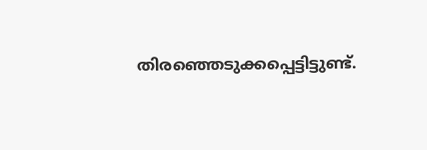തിരഞ്ഞെടുക്കപ്പെട്ടിട്ടുണ്ട്.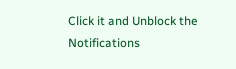Click it and Unblock the Notifications